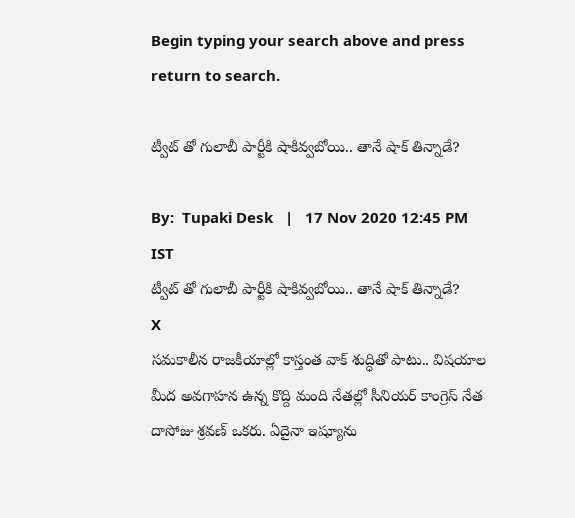Begin typing your search above and press return to search.

ట్వీట్ తో గులాబీ పార్టీకి షాకివ్వబోయి.. తానే షాక్ తిన్నాడే?

By:  Tupaki Desk   |   17 Nov 2020 12:45 PM IST
ట్వీట్ తో గులాబీ పార్టీకి షాకివ్వబోయి.. తానే షాక్ తిన్నాడే?
X
సమకాలీన రాజకీయాల్లో కాస్తంత వాక్ శుద్ధితో పాటు.. విషయాల మీద అవగాహన ఉన్న కొద్ది మంది నేతల్లో సీనియర్ కాంగ్రెస్ నేత దాసోజు శ్రవణ్ ఒకరు. ఏదైనా ఇష్యూను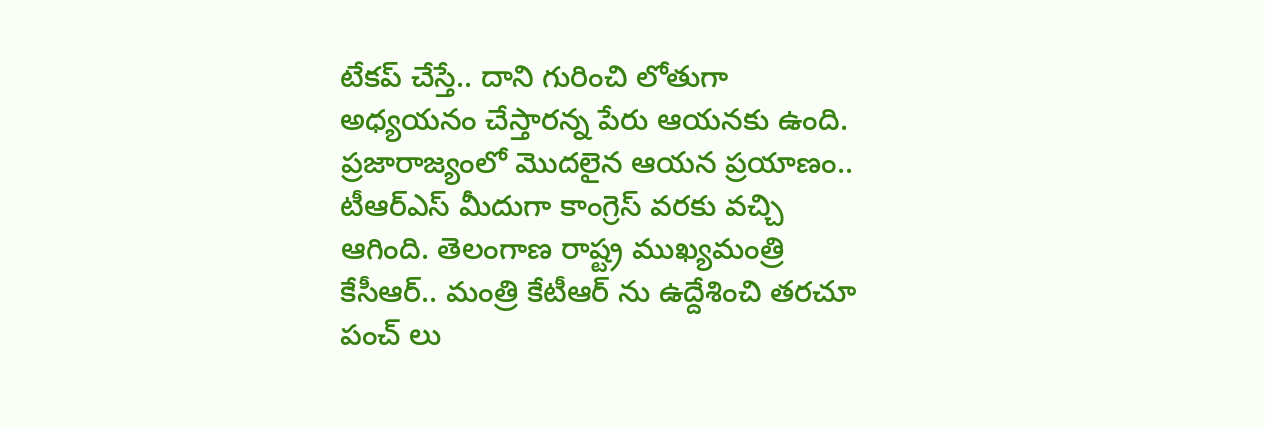టేకప్ చేస్తే.. దాని గురించి లోతుగా అధ్యయనం చేస్తారన్న పేరు ఆయనకు ఉంది. ప్రజారాజ్యంలో మొదలైన ఆయన ప్రయాణం.. టీఆర్ఎస్ మీదుగా కాంగ్రెస్ వరకు వచ్చి ఆగింది. తెలంగాణ రాష్ట్ర ముఖ్యమంత్రి కేసీఆర్.. మంత్రి కేటీఆర్ ను ఉద్దేశించి తరచూ పంచ్ లు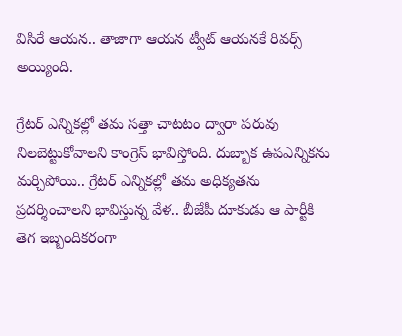విసిరే ఆయన.. తాజాగా ఆయన ట్వీట్ ఆయనకే రివర్స్ అయ్యింది.

గ్రేటర్ ఎన్నికల్లో తమ సత్తా చాటటం ద్వారా పరువు నిలబెట్టుకోవాలని కాంగ్రెస్ భావిస్తోంది. దుబ్బాక ఉపఎన్నికను మర్చిపోయి.. గ్రేటర్ ఎన్నికల్లో తమ అధిక్యతను ప్రదర్శించాలని భావిస్తున్న వేళ.. బీజేపీ దూకుడు ఆ పార్టీకి తెగ ఇబ్బందికరంగా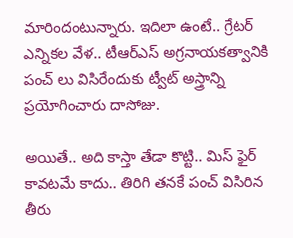మారిందంటున్నారు. ఇదిలా ఉంటే.. గ్రేటర్ ఎన్నికల వేళ.. టీఆర్ఎస్ అగ్రనాయకత్వానికి పంచ్ లు విసిరేందుకు ట్వీట్ అస్త్రాన్ని ప్రయోగించారు దాసోజు.

అయితే.. అది కాస్తా తేడా కొట్టి.. మిస్ ఫైర్ కావటమే కాదు.. తిరిగి తనకే పంచ్ విసిరిన తీరు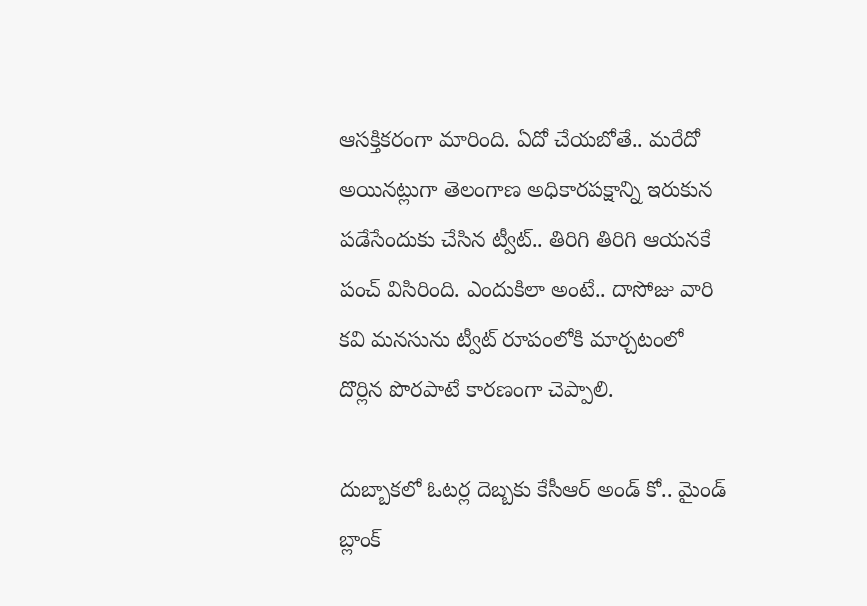ఆసక్తికరంగా మారింది. ఏదో చేయబోతే.. మరేదో అయినట్లుగా తెలంగాణ అధికారపక్షాన్ని ఇరుకున పడేసేందుకు చేసిన ట్వీట్.. తిరిగి తిరిగి ఆయనకే పంచ్ విసిరింది. ఎందుకిలా అంటే.. దాసోజు వారి కవి మనసును ట్వీట్ రూపంలోకి మార్చటంలో దొర్లిన పొరపాటే కారణంగా చెప్పాలి.

దుబ్బాకలో ఓటర్ల దెబ్బకు కేసీఆర్ అండ్ కో.. మైండ్ బ్లాంక్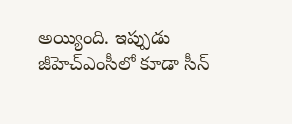అయ్యింది. ఇప్పుడు జీహెచ్ఎంసీలో కూడా సీన్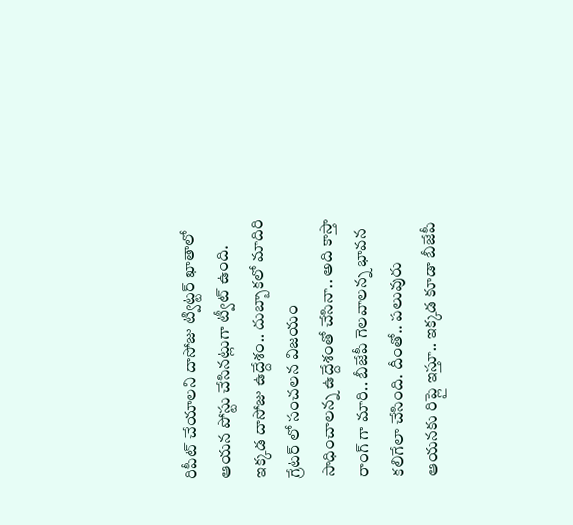రిపీట్ చేయాలని దాసోజు ట్విట్టర్ ఖాతాలో ఆయన పోస్టు చేసినట్లుగా ట్వీట్ ఉంది. ఇక్కడ దాసోజు ఉద్దేశం.. దుబ్బాకలో మాదిరి గ్రేటర్ లో సంచలన విజయం సాధించాలన్న ఉద్దేశంతో చేసినా.. అది కాస్తా రాంగ్ గా మారి.. బీజేపీ గెలవాలన్న భావన కలిగేలా చేసింది. దీంతో.. పలువురు ఆయనకు రిప్లై ఇస్తూ.. ఇక్కడ కూడా బీజేపీ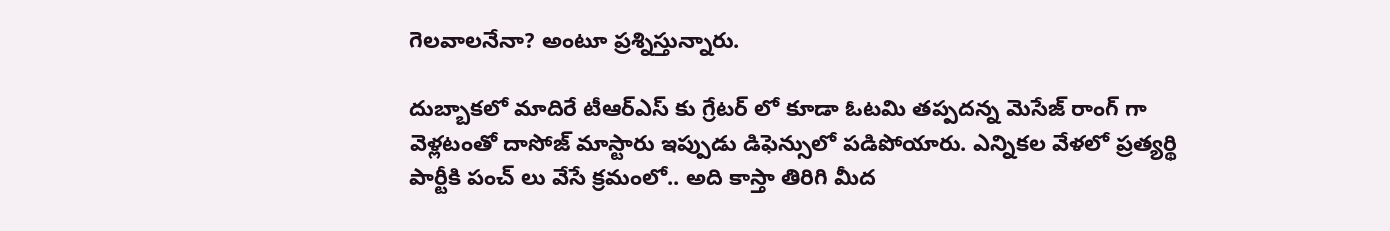గెలవాలనేనా? అంటూ ప్రశ్నిస్తున్నారు.

దుబ్బాకలో మాదిరే టీఆర్ఎస్ కు గ్రేటర్ లో కూడా ఓటమి తప్పదన్న మెసేజ్ రాంగ్ గా వెళ్లటంతో దాసోజ్ మాస్టారు ఇప్పుడు డిఫెన్సులో పడిపోయారు. ఎన్నికల వేళలో ప్రత్యర్థి పార్టీకి పంచ్ లు వేసే క్రమంలో.. అది కాస్తా తిరిగి మీద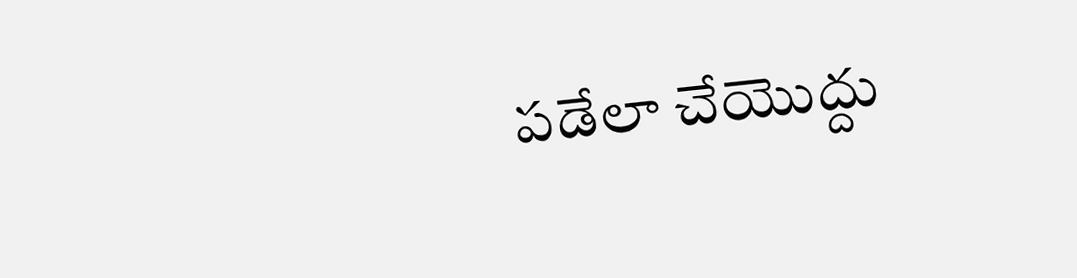పడేలా చేయొద్దు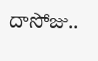దాసోజు..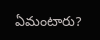ఏమంటారు?